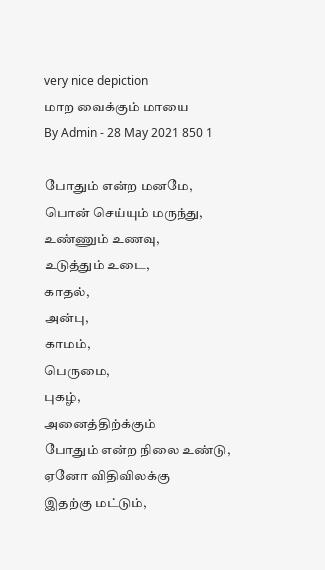very nice depiction
மாற வைக்கும் மாயை
By Admin - 28 May 2021 850 1

போதும் என்ற மனமே,
பொன் செய்யும் மருந்து,
உண்ணும் உணவு,
உடுத்தும் உடை,
காதல்,
அன்பு,
காமம்,
பெருமை,
புகழ்,
அனைத்திற்க்கும்
போதும் என்ற நிலை உண்டு,
ஏனோ விதிவிலக்கு
இதற்கு மட்டும்,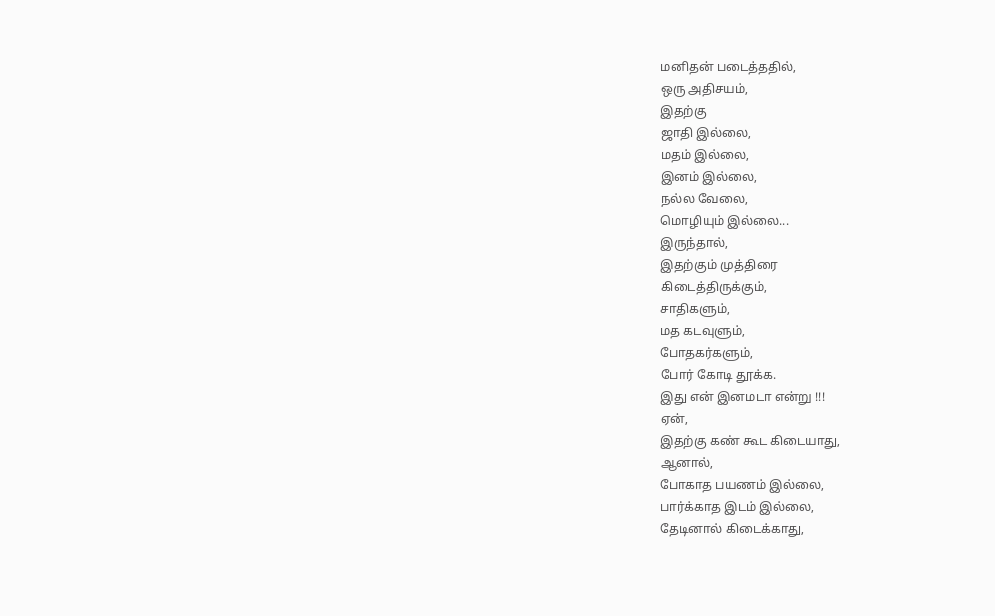மனிதன் படைத்ததில்,
ஒரு அதிசயம்,
இதற்கு
ஜாதி இல்லை,
மதம் இல்லை,
இனம் இல்லை,
நல்ல வேலை,
மொழியும் இல்லை...
இருந்தால்,
இதற்கும் முத்திரை
கிடைத்திருக்கும்,
சாதிகளும்,
மத கடவுளும்,
போதகர்களும்,
போர் கோடி தூக்க.
இது என் இனமடா என்று !!!
ஏன்,
இதற்கு கண் கூட கிடையாது,
ஆனால்,
போகாத பயணம் இல்லை,
பார்க்காத இடம் இல்லை,
தேடினால் கிடைக்காது,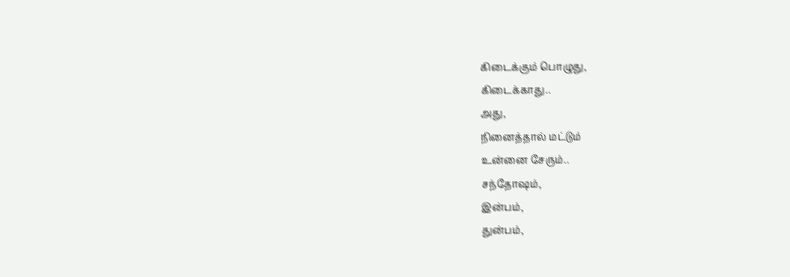கிடைக்கும் பொழுது,
கிடைக்காது..
அது,
நினைத்தால் மட்டும்
உன்னை சேரும்..
சந்தோஷம்,
இன்பம்,
துன்பம்,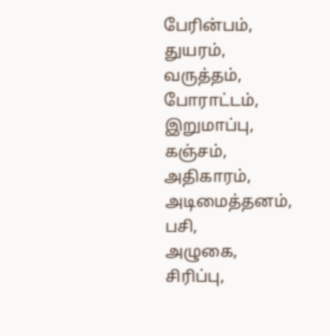பேரின்பம்,
துயரம்,
வருத்தம்,
போராட்டம்,
இறுமாப்பு,
கஞ்சம்,
அதிகாரம்,
அடிமைத்தனம்,
பசி,
அழுகை,
சிரிப்பு,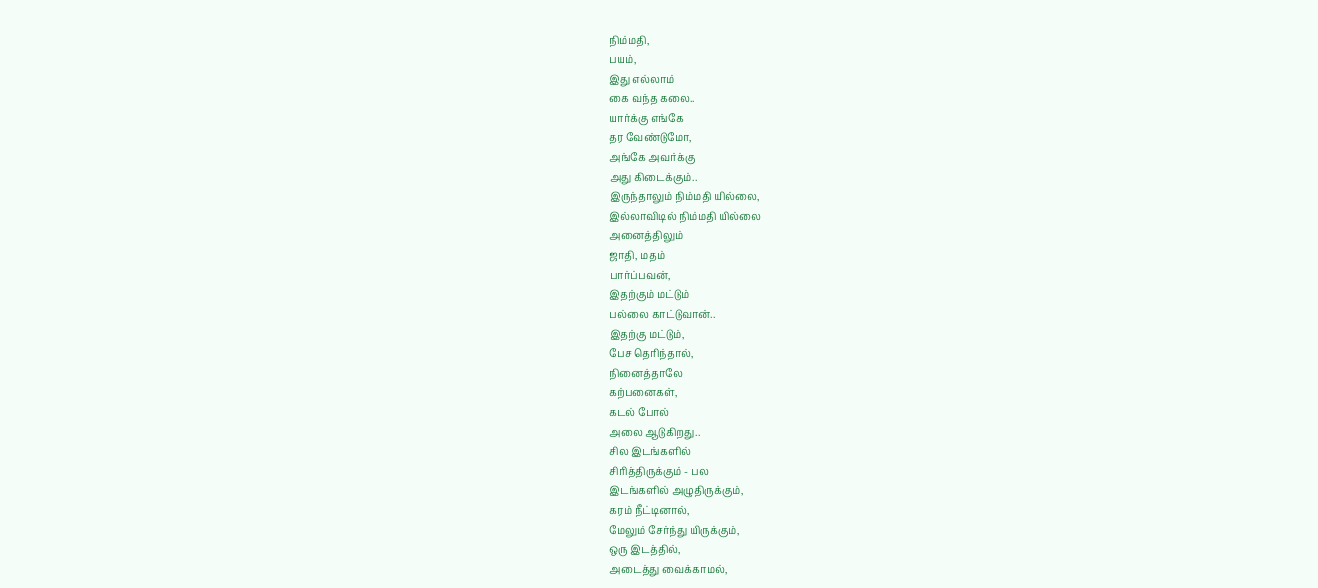நிம்மதி,
பயம்,
இது எல்லாம்
கை வந்த கலை..
யார்க்கு எங்கே
தர வேண்டுமோ,
அங்கே அவர்க்கு
அது கிடைக்கும்..
இருந்தாலும் நிம்மதி யில்லை,
இல்லாவிடில் நிம்மதி யில்லை
அனைத்திலும்
ஜாதி, மதம்
பார்ப்பவன்,
இதற்கும் மட்டும்
பல்லை காட்டுவான்..
இதற்கு மட்டும்,
பேச தெரிந்தால்,
நினைத்தாலே
கற்பனைகள்,
கடல் போல்
அலை ஆடுகிறது..
சில இடங்களில்
சிரித்திருக்கும் - பல
இடங்களில் அழுதிருக்கும்,
கரம் நீட்டினால்,
மேலும் சேர்ந்து யிருக்கும்,
ஒரு இடத்தில்,
அடைத்து வைக்காமல்,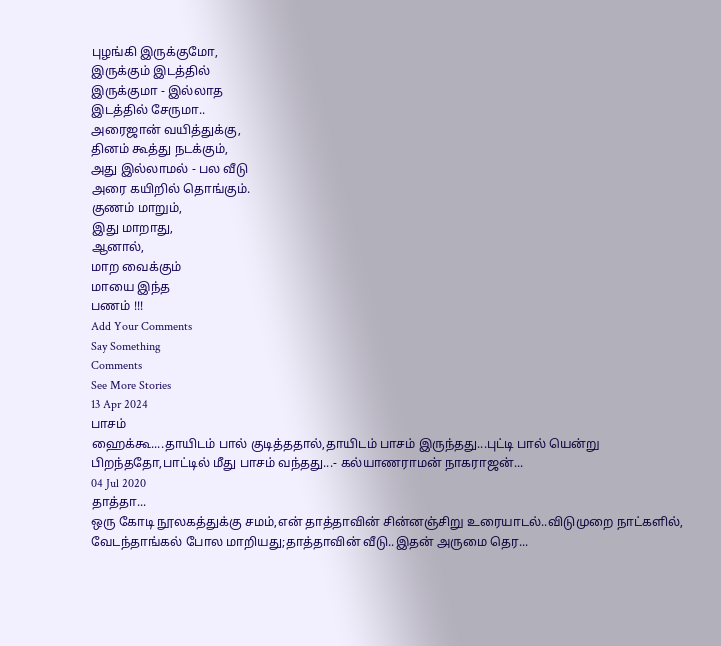புழங்கி இருக்குமோ,
இருக்கும் இடத்தில்
இருக்குமா - இல்லாத
இடத்தில் சேருமா..
அரைஜான் வயித்துக்கு,
தினம் கூத்து நடக்கும்,
அது இல்லாமல் - பல வீடு
அரை கயிறில் தொங்கும்.
குணம் மாறும்,
இது மாறாது,
ஆனால்,
மாற வைக்கும்
மாயை இந்த
பணம் !!!
Add Your Comments
Say Something
Comments
See More Stories
13 Apr 2024
பாசம்
ஹைக்கூ....தாயிடம் பால் குடித்ததால்,தாயிடம் பாசம் இருந்தது...புட்டி பால் யென்று பிறந்ததோ,பாட்டில் மீது பாசம் வந்தது...- கல்யாணராமன் நாகராஜன்...
04 Jul 2020
தாத்தா...
ஒரு கோடி நூலகத்துக்கு சமம்,என் தாத்தாவின் சின்னஞ்சிறு உரையாடல்..விடுமுறை நாட்களில், வேடந்தாங்கல் போல மாறியது;தாத்தாவின் வீடு..இதன் அருமை தெர...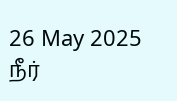26 May 2025
நீர்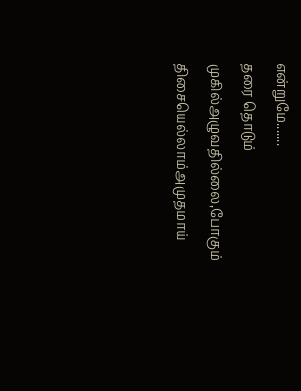என்றுமே.......
தரை தொடும் முகில்அழுவதில்லை,போகும் திசையெல்லாம்அமுதமாய்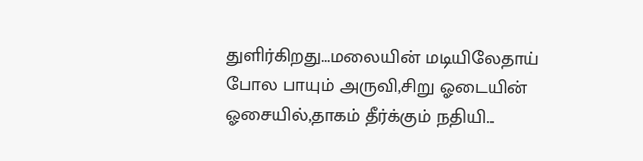துளிர்கிறது...மலையின் மடியிலேதாய் போல பாயும் அருவி,சிறு ஓடையின் ஓசையில்,தாகம் தீர்க்கும் நதியி...